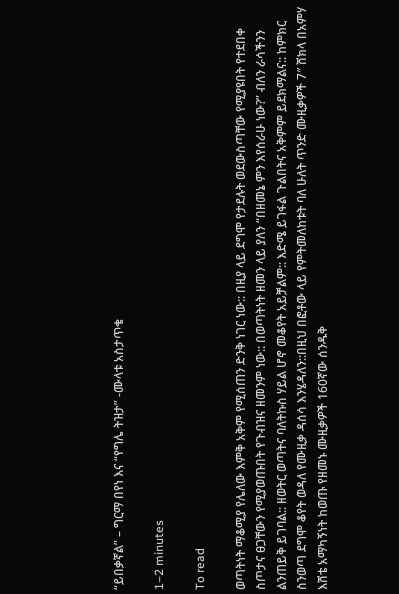“ይበቃኛል” – ግርማ በየነ እና “የግሌ ትዝታ” -ሙላቱ አስታጥቄ

1–2 minutes

To read

ወጣትነት ማቆሚያ የሌለው እምቅ አቅም የሚሰጠን ድንቅ ነገር ነው:: በዚያ ላይ ደግሞ የታደሉት ወደውስጣቸው የሚያዩበት የተደበቀ ስጦታና ፀጋቸውን የሚያወጡበት የጉብዝና ዘመንም ነው:: በወጣትነት ዘመን ላይ ያለን “በዘመኔ ምን እየሰራሁ ነው?” ብለን ራሳችንን ልንጠይቅ ይገባል:: ዘወትር ወጣትና ባለትኩስ ሃይል ሆኖ መቆየት አይቻልም:: እድሜ ይገፋል ጉልበትና አቅምም ይደክማልና:: ከምክር ስንወጣ ደግሞ ቆየት ወዳለ የሙዚቃ ዳሰሳ እንሄዳለን::በዚህ በፎቶው ላይ የምትመለከቱት ባለ ሁለት ጥንድ ሙዚቃዎች 7″ ሸክላ በአምሃ እሸቴ አማካኝነት ከወጡ የዘመኑ ሙዚቃዎች 160ኛው ሰንዱቅ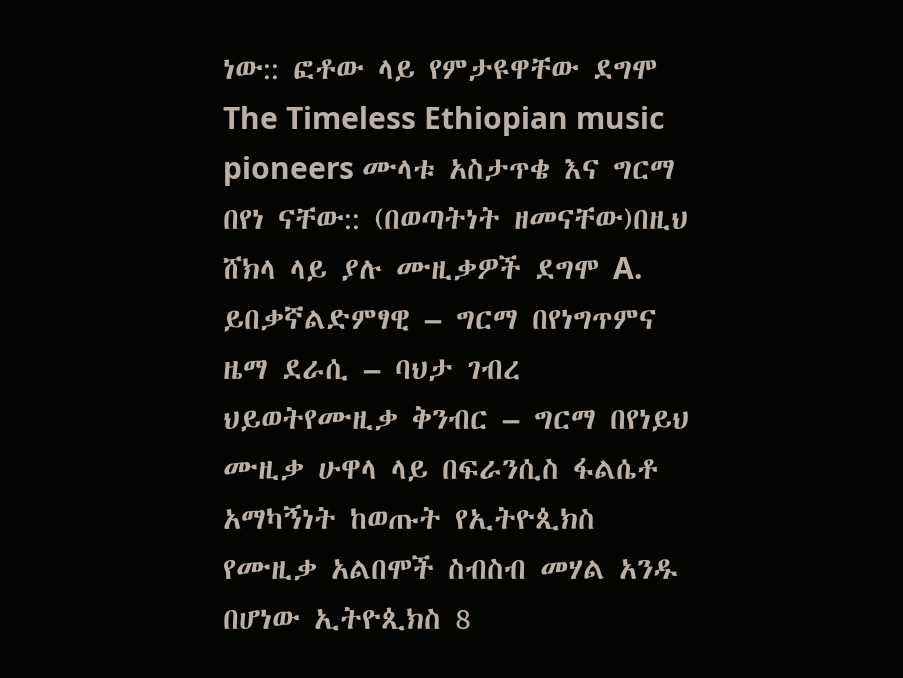ነው:: ፎቶው ላይ የምታዩዋቸው ደግሞ The Timeless Ethiopian music pioneers ሙላቱ አስታጥቄ እና ግርማ በየነ ናቸው:: (በወጣትነት ዘመናቸው)በዚህ ሸክላ ላይ ያሉ ሙዚቃዎች ደግሞ A. ይበቃኛልድምፃዊ – ግርማ በየነግጥምና ዜማ ደራሲ – ባህታ ገብረ ህይወትየሙዚቃ ቅንብር – ግርማ በየነይህ ሙዚቃ ሁዋላ ላይ በፍራንሲስ ፋልሴቶ አማካኝነት ከወጡት የኢትዮጲክስ የሙዚቃ አልበሞች ስብስብ መሃል አንዱ በሆነው ኢትዮጲክስ 8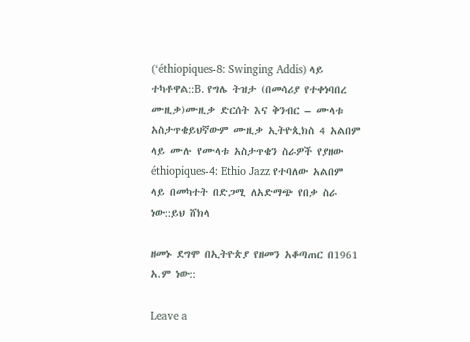(‘éthiopiques-8: Swinging Addis) ላይ ተካቶዋል::B. የግሌ ትዝታ (በመሳሪያ የተቀነባበረ ሙዚቃ)ሙዚቃ ድርሰት እና ቅንብር – ሙላቱ አስታጥቄይህኛውም ሙዚቃ ኢትዮጲክስ 4 አልበም ላይ ሙሉ የሙላቱ አስታጥቄን ስራዎች የያዘው éthiopiques-4: Ethio Jazz የተባለው አልበም ላይ በመካተት በድጋሚ ለአድማጭ የበቃ ስራ ነው::ይህ ሸክላ

ዘመኑ ደግሞ በኢትዮጵያ የዘመን አቆጣጠር በ1961 አ.ም ነው::

Leave a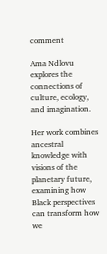comment

Ama Ndlovu explores the connections of culture, ecology, and imagination.

Her work combines ancestral knowledge with visions of the planetary future, examining how Black perspectives can transform how we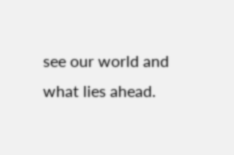see our world and what lies ahead.